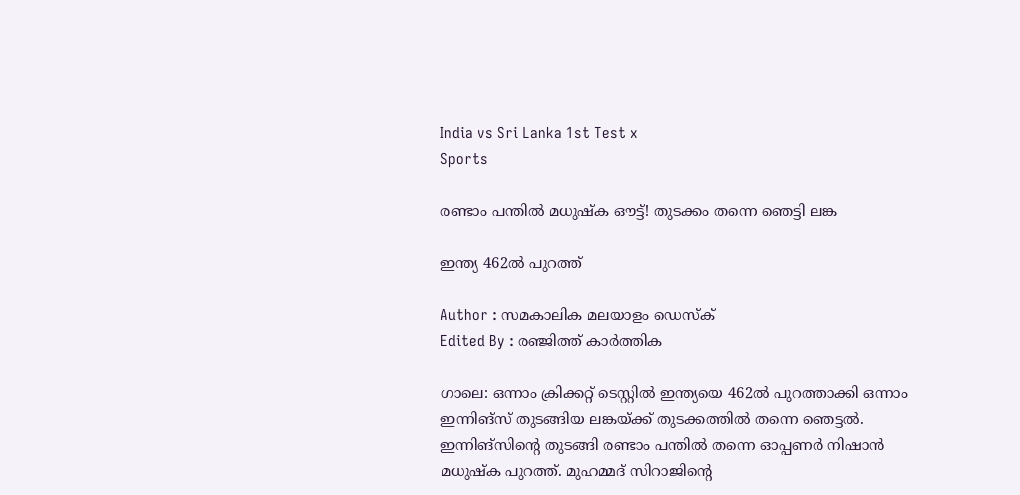India vs Sri Lanka 1st Test x
Sports

രണ്ടാം പന്തില്‍ മധുഷ്‌ക ഔട്ട്! തുടക്കം തന്നെ ഞെട്ടി ലങ്ക

ഇന്ത്യ 462ല്‍ പുറത്ത്

Author : സമകാലിക മലയാളം ഡെസ്ക്
Edited By : രഞ്ജിത്ത് കാർത്തിക

ഗാലെ: ഒന്നാം ക്രിക്കറ്റ് ടെസ്റ്റില്‍ ഇന്ത്യയെ 462ല്‍ പുറത്താക്കി ഒന്നാം ഇന്നിങ്‌സ് തുടങ്ങിയ ലങ്കയ്ക്ക് തുടക്കത്തില്‍ തന്നെ ഞെട്ടല്‍. ഇന്നിങ്‌സിന്റെ തുടങ്ങി രണ്ടാം പന്തില്‍ തന്നെ ഓപ്പണര്‍ നിഷാന്‍ മധുഷ്‌ക പുറത്ത്. മുഹമ്മദ് സിറാജിന്റെ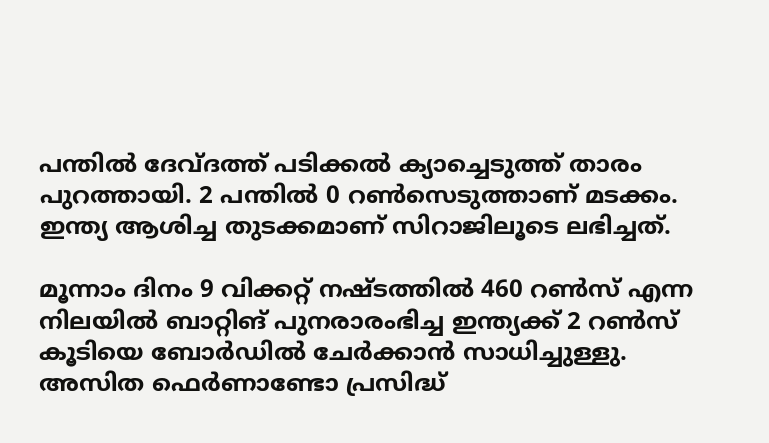പന്തില്‍ ദേവ്ദത്ത് പടിക്കല്‍ ക്യാച്ചെടുത്ത് താരം പുറത്തായി. 2 പന്തില്‍ 0 റണ്‍സെടുത്താണ് മടക്കം. ഇന്ത്യ ആശിച്ച തുടക്കമാണ് സിറാജിലൂടെ ലഭിച്ചത്.

മൂന്നാം ദിനം 9 വിക്കറ്റ് നഷ്ടത്തില്‍ 460 റണ്‍സ് എന്ന നിലയില്‍ ബാറ്റിങ് പുനരാരംഭിച്ച ഇന്ത്യക്ക് 2 റണ്‍സ് കൂടിയെ ബോര്‍ഡില്‍ ചേര്‍ക്കാന്‍ സാധിച്ചുള്ളു. അസിത ഫെര്‍ണാണ്ടോ പ്രസിദ്ധ്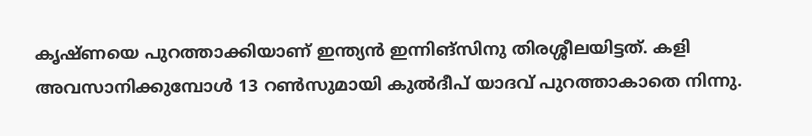കൃഷ്ണയെ പുറത്താക്കിയാണ് ഇന്ത്യന്‍ ഇന്നിങ്‌സിനു തിരശ്ശീലയിട്ടത്. കളി അവസാനിക്കുമ്പോള്‍ 13 റണ്‍സുമായി കുല്‍ദീപ് യാദവ് പുറത്താകാതെ നിന്നു.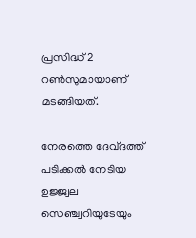പ്രസിദ്ധ് 2 റണ്‍സുമായാണ് മടങ്ങിയത്.

നേരത്തെ ദേവ്ദത്ത് പടിക്കല്‍ നേടിയ ഉജ്ജ്വല സെഞ്ച്വറിയുടേയും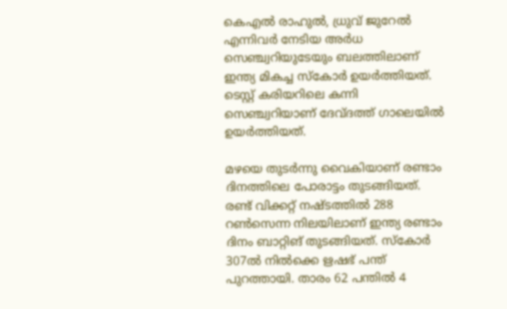കെഎല്‍ രാഹുല്‍, ധ്രുവ് ജുറേല്‍ എന്നിവര്‍ നേടിയ അര്‍ധ സെഞ്ച്വറിയുടേയും ബലത്തിലാണ് ഇന്ത്യ മികച്ച സ്‌കോര്‍ ഉയര്‍ത്തിയത്. ടെസ്റ്റ് കരിയറിലെ കന്നി സെഞ്ച്വറിയാണ് ദേവ്ദത്ത് ഗാലെയില്‍ ഉയര്‍ത്തിയത്.

മഴയെ തുടര്‍ന്നു വൈകിയാണ് രണ്ടാം ദിനത്തിലെ പോരാട്ടം തുടങ്ങിയത്. രണ്ട് വിക്കറ്റ് നഷ്ടത്തില്‍ 288 റണ്‍സെന്ന നിലയിലാണ് ഇന്ത്യ രണ്ടാം ദിനം ബാറ്റിങ് തുടങ്ങിയത്. സ്‌കോര്‍ 307ല്‍ നില്‍ക്കെ ഋഷഭ് പന്ത് പുറത്തായി. താരം 62 പന്തില്‍ 4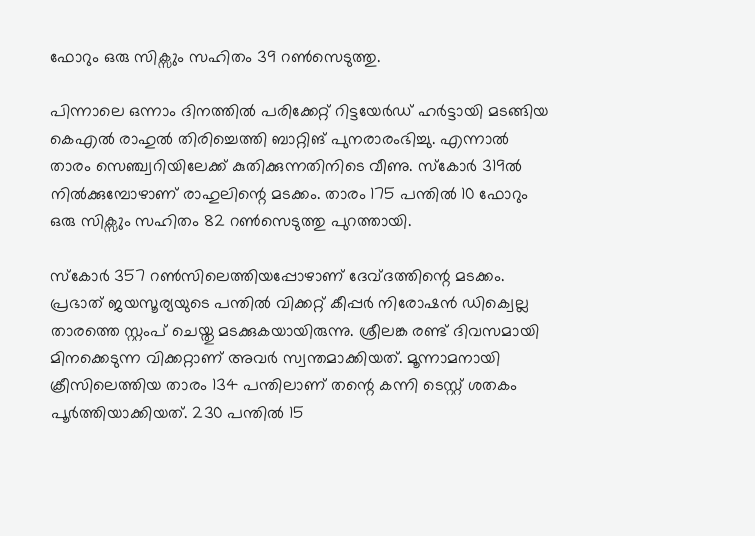ഫോറും ഒരു സിക്സും സഹിതം 39 റണ്‍സെടുത്തു.

പിന്നാലെ ഒന്നാം ദിനത്തില്‍ പരിക്കേറ്റ് റിട്ടയേര്‍ഡ് ഹര്‍ട്ടായി മടങ്ങിയ കെഎല്‍ രാഹുല്‍ തിരിച്ചെത്തി ബാറ്റിങ് പുനരാരംഭിച്ചു. എന്നാല്‍ താരം സെഞ്ച്വറിയിലേക്ക് കുതിക്കുന്നതിനിടെ വീണു. സ്‌കോര്‍ 319ല്‍ നില്‍ക്കുമ്പോഴാണ് രാഹുലിന്റെ മടക്കം. താരം 175 പന്തില്‍ 10 ഫോറും ഒരു സിക്സും സഹിതം 82 റണ്‍സെടുത്തു പുറത്തായി.

സ്‌കോര്‍ 357 റണ്‍സിലെത്തിയപ്പോഴാണ് ദേവ്ദത്തിന്റെ മടക്കം. പ്രഭാത് ജയസൂര്യയുടെ പന്തില്‍ വിക്കറ്റ് കീപ്പര്‍ നിരോഷന്‍ ഡിക്വെല്ല താരത്തെ സ്റ്റംപ് ചെയ്തു മടക്കുകയായിരുന്നു. ശ്രീലങ്ക രണ്ട് ദിവസമായി മിനക്കെടുന്ന വിക്കറ്റാണ് അവര്‍ സ്വന്തമാക്കിയത്. മൂന്നാമനായി ക്രീസിലെത്തിയ താരം 134 പന്തിലാണ് തന്റെ കന്നി ടെസ്റ്റ് ശതകം പൂര്‍ത്തിയാക്കിയത്. 230 പന്തില്‍ 15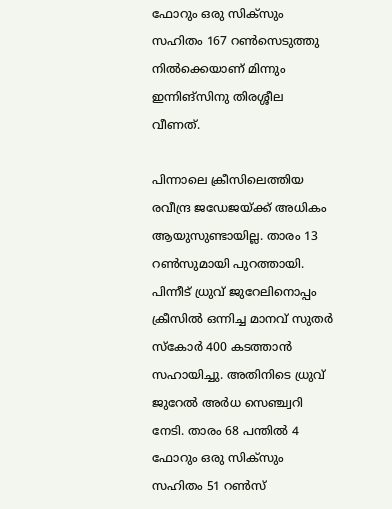ഫോറും ഒരു സിക്സും സഹിതം 167 റണ്‍സെടുത്തു നില്‍ക്കെയാണ് മിന്നും ഇന്നിങ്സിനു തിരശ്ശീല വീണത്.

പിന്നാലെ ക്രീസിലെത്തിയ രവീന്ദ്ര ജഡേജയ്ക്ക് അധികം ആയുസുണ്ടായില്ല. താരം 13 റണ്‍സുമായി പുറത്തായി. പിന്നീട് ധ്രുവ് ജുറേലിനൊപ്പം ക്രീസില്‍ ഒന്നിച്ച മാനവ് സുതര്‍ സ്‌കോര്‍ 400 കടത്താന്‍ സഹായിച്ചു. അതിനിടെ ധ്രുവ് ജുറേല്‍ അര്‍ധ സെഞ്ച്വറി നേടി. താരം 68 പന്തില്‍ 4 ഫോറും ഒരു സിക്സും സഹിതം 51 റണ്‍സ്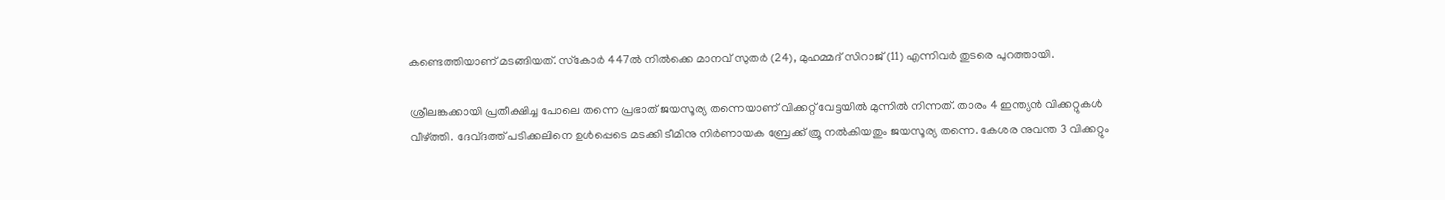കണ്ടെത്തിയാണ് മടങ്ങിയത്. സ്‌കോര്‍ 447ല്‍ നില്‍ക്കെ മാനവ് സുതര്‍ (24), മുഹമ്മദ് സിറാജ് (11) എന്നിവര്‍ തുടരെ പുറത്തായി.

ശ്രീലങ്കക്കായി പ്രതീക്ഷിച്ച പോലെ തന്നെ പ്രഭാത് ജയസൂര്യ തന്നെയാണ് വിക്കറ്റ് വേട്ടയില്‍ മുന്നില്‍ നിന്നത്. താരം 4 ഇന്ത്യന്‍ വിക്കറ്റുകള്‍ വീഴ്ത്തി. ദേവ്ദത്ത് പടിക്കലിനെ ഉള്‍പ്പെടെ മടക്കി ടീമിനു നിര്‍ണായക ബ്രേക്ക് ത്രൂ നല്‍കിയതും ജയസൂര്യ തന്നെ. കേശര നുവന്ത 3 വിക്കറ്റും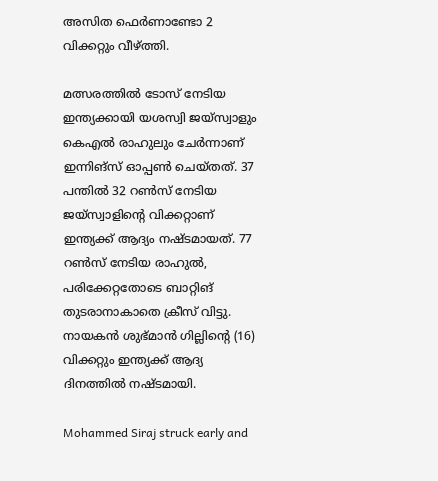അസിത ഫെര്‍ണാണ്ടോ 2 വിക്കറ്റും വീഴ്ത്തി.

മത്സരത്തില്‍ ടോസ് നേടിയ ഇന്ത്യക്കായി യശസ്വി ജയ്‌സ്വാളും കെഎല്‍ രാഹുലും ചേര്‍ന്നാണ് ഇന്നിങ്‌സ് ഓപ്പണ്‍ ചെയ്തത്. 37 പന്തില്‍ 32 റണ്‍സ് നേടിയ ജയ്‌സ്വാളിന്റെ വിക്കറ്റാണ് ഇന്ത്യക്ക് ആദ്യം നഷ്ടമായത്. 77 റണ്‍സ് നേടിയ രാഹുല്‍, പരിക്കേറ്റതോടെ ബാറ്റിങ് തുടരാനാകാതെ ക്രീസ് വിട്ടു. നായകന്‍ ശുഭ്മാന്‍ ഗില്ലിന്റെ (16) വിക്കറ്റും ഇന്ത്യക്ക് ആദ്യ ദിനത്തില്‍ നഷ്ടമായി.

Mohammed Siraj struck early and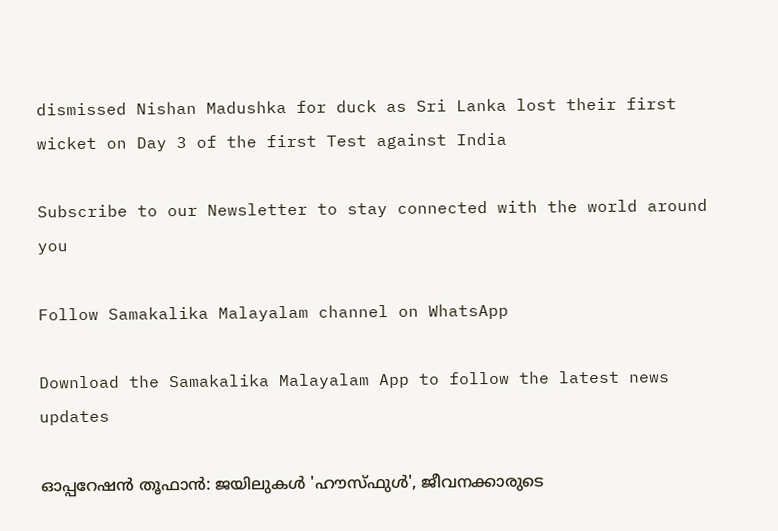dismissed Nishan Madushka for duck as Sri Lanka lost their first wicket on Day 3 of the first Test against India

Subscribe to our Newsletter to stay connected with the world around you

Follow Samakalika Malayalam channel on WhatsApp

Download the Samakalika Malayalam App to follow the latest news updates

ഓപ്പറേഷന്‍ തൂഫാന്‍: ജയിലുകള്‍ 'ഹൗസ്ഫുള്‍', ജീവനക്കാരുടെ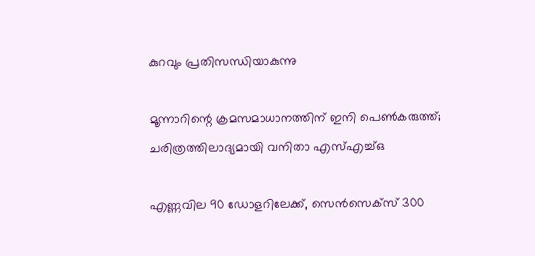കുറവും പ്രതിസന്ധിയാകുന്നു

മൂന്നാറിന്റെ ക്രമസമാധാനത്തിന് ഇനി പെൺകരുത്ത്; ചരിത്രത്തിലാദ്യമായി വനിതാ എസ്എച്ച്ഒ

എണ്ണവില 90 ഡോളറിലേക്ക്, സെന്‍സെക്‌സ് 300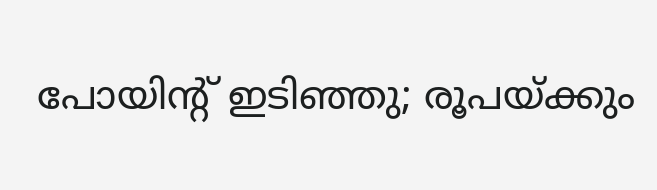പോയിന്റ് ഇടിഞ്ഞു; രൂപയ്ക്കും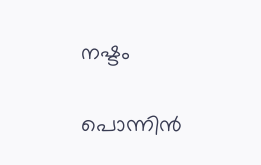നഷ്ടം

പൊന്നിന്‍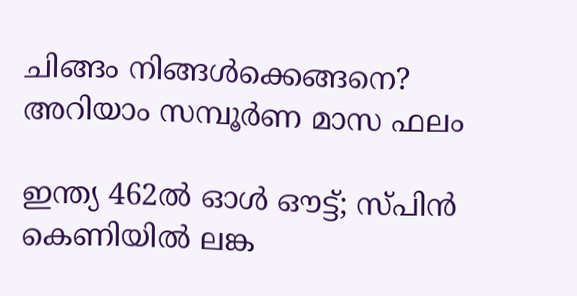ചിങ്ങം നിങ്ങള്‍ക്കെങ്ങനെ? അറിയാം സമ്പൂര്‍ണ മാസ ഫലം

ഇന്ത്യ 462ല്‍ ഓൾ ഔട്ട്; സ്പിന്‍ കെണിയില്‍ ലങ്ക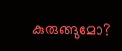കുരുങ്ങുമോ?